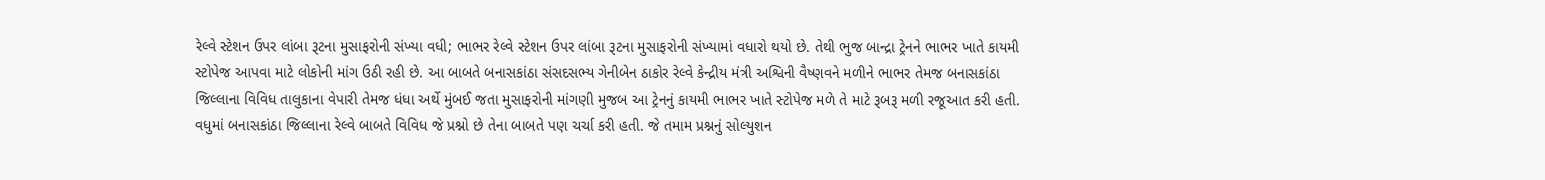રેલ્વે સ્ટેશન ઉપર લાંબા રૂટના મુસાફરોની સંખ્યા વધી; ભાભર રેલ્વે સ્ટેશન ઉપર લાંબા રૂટના મુસાફરોની સંખ્યામાં વધારો થયો છે. તેથી ભુજ બાન્દ્રા ટ્રેનને ભાભર ખાતે કાયમી સ્ટોપેજ આપવા માટે લોકોની માંગ ઉઠી રહી છે. આ બાબતે બનાસકાંઠા સંસદસભ્ય ગેનીબેન ઠાકોર રેલ્વે કેન્દ્રીય મંત્રી અશ્વિની વૈષ્ણવને મળીને ભાભર તેમજ બનાસકાંઠા જિલ્લાના વિવિધ તાલુકાના વેપારી તેમજ ધંધા અર્થે મુંબઈ જતા મુસાફરોની માંગણી મુજબ આ ટ્રેનનું કાયમી ભાભર ખાતે સ્ટોપેજ મળે તે માટે રૂબરૂ મળી રજૂઆત કરી હતી. વધુમાં બનાસકાંઠા જિલ્લાના રેલ્વે બાબતે વિવિધ જે પ્રશ્નો છે તેના બાબતે પણ ચર્ચા કરી હતી. જે તમામ પ્રશ્નનું સોલ્યુશન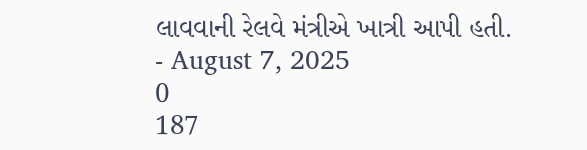લાવવાની રેલવે મંત્રીએ ખાત્રી આપી હતી.
- August 7, 2025
0
187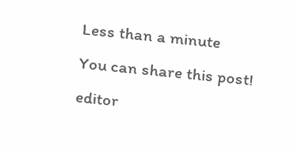Less than a minute
You can share this post!
editor